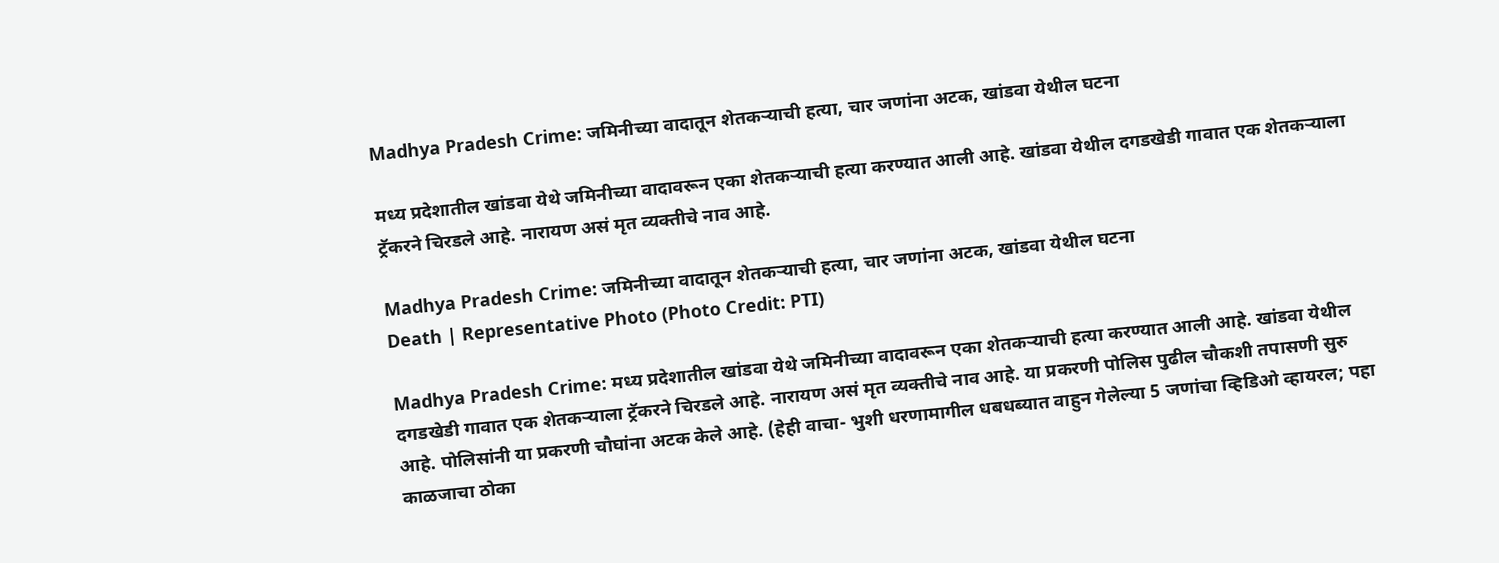Madhya Pradesh Crime: जमिनीच्या वादातून शेतकऱ्याची हत्या, चार जणांना अटक, खांडवा येथील घटना

मध्य प्रदेशातील खांडवा येथे जमिनीच्या वादावरून एका शेतकऱ्याची हत्या करण्यात आली आहे. खांडवा येथील दगडखेडी गावात एक शेतकऱ्याला ट्रॅकरने चिरडले आहे. नारायण असं मृत व्यक्तीचे नाव आहे.

Madhya Pradesh Crime: जमिनीच्या वादातून शेतकऱ्याची हत्या, चार जणांना अटक, खांडवा येथील घटना
Death | Representative Photo (Photo Credit: PTI)

Madhya Pradesh Crime: मध्य प्रदेशातील खांडवा येथे जमिनीच्या वादावरून एका शेतकऱ्याची हत्या करण्यात आली आहे. खांडवा येथील दगडखेडी गावात एक शेतकऱ्याला ट्रॅकरने चिरडले आहे. नारायण असं मृत व्यक्तीचे नाव आहे. या प्रकरणी पोलिस पुढील चौकशी तपासणी सुरु आहे. पोलिसांनी या प्रकरणी चौघांना अटक केले आहे. (हेही वाचा- भुशी धरणामागील धबधब्यात वाहुन गेलेल्या 5 जणांचा व्हिडिओ व्हायरल; पहा काळजाचा ठोका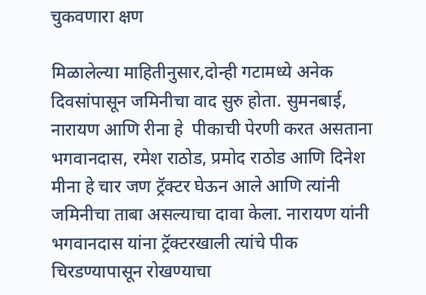चुकवणारा क्षण

मिळालेल्या माहितीनुसार,दोन्ही गटामध्ये अनेक दिवसांपासून जमिनीचा वाद सुरु होता. सुमनबाई, नारायण आणि रीना हे  पीकाची पेरणी करत असताना भगवानदास, रमेश राठोड, प्रमोद राठोड आणि दिनेश मीना हे चार जण ट्रॅक्टर घेऊन आले आणि त्यांनी जमिनीचा ताबा असल्याचा दावा केला. नारायण यांनी भगवानदास यांना ट्रॅक्टरखाली त्यांचे पीक चिरडण्यापासून रोखण्याचा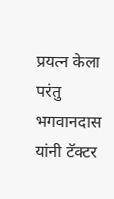प्रयत्न केला परंतु भगवानदास यांनी टॅक्टर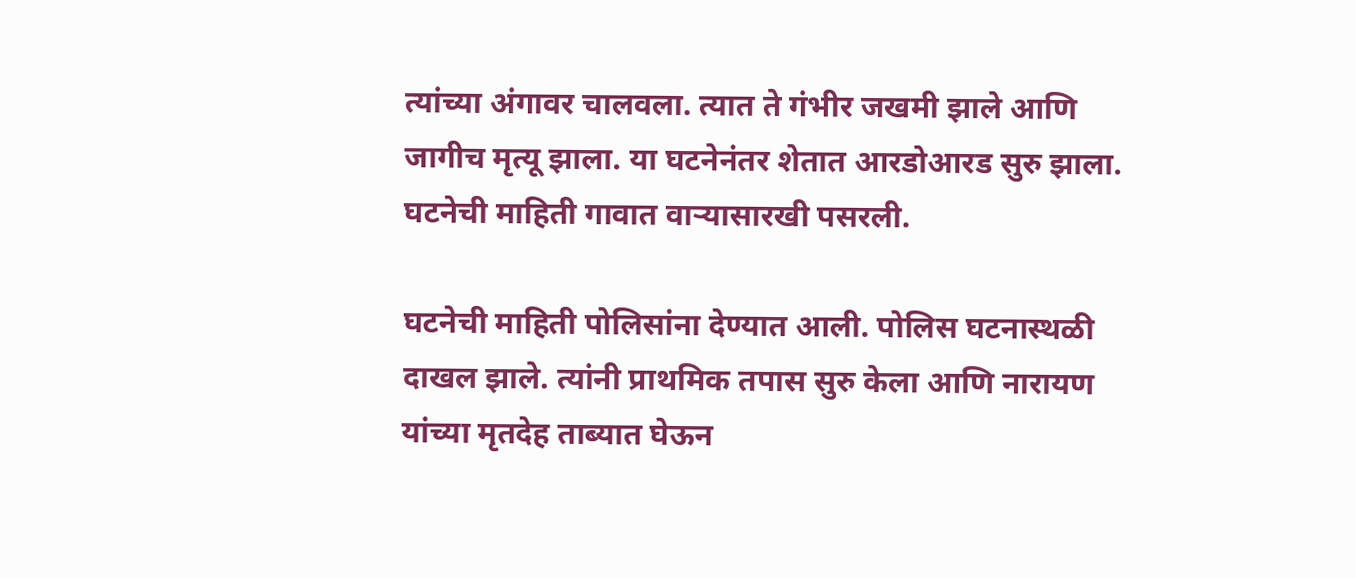त्यांच्या अंगावर चालवला. त्यात ते गंभीर जखमी झाले आणि जागीच मृत्यू झाला. या घटनेनंतर शेतात आरडोआरड सुरु झाला. घटनेची माहिती गावात वाऱ्यासारखी पसरली.

घटनेची माहिती पोलिसांना देण्यात आली. पोलिस घटनास्थळी दाखल झाले. त्यांनी प्राथमिक तपास सुरु केला आणि नारायण यांच्या मृतदेह ताब्यात घेऊन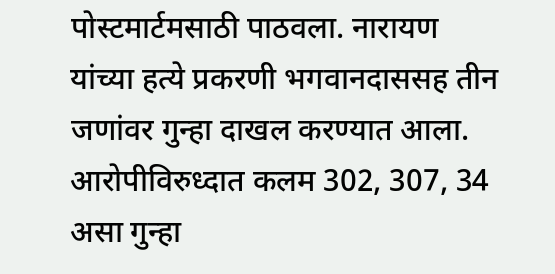पोस्टमार्टमसाठी पाठवला. नारायण यांच्या हत्ये प्रकरणी भगवानदाससह तीन जणांवर गुन्हा दाखल करण्यात आला. आरोपीविरुध्दात कलम 302, 307, 34 असा गुन्हा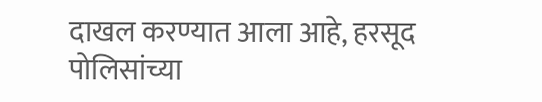दाखल करण्यात आला आहे, हरसूद पोलिसांच्या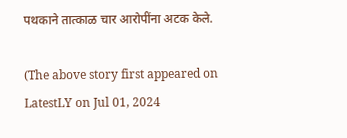पथकाने तात्काळ चार आरोपींना अटक केले.

(The above story first appeared on LatestLY on Jul 01, 2024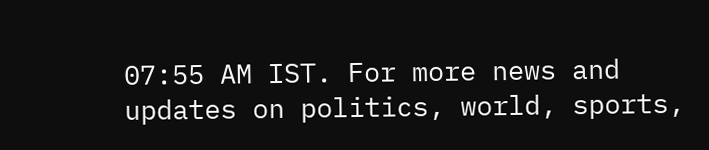07:55 AM IST. For more news and updates on politics, world, sports,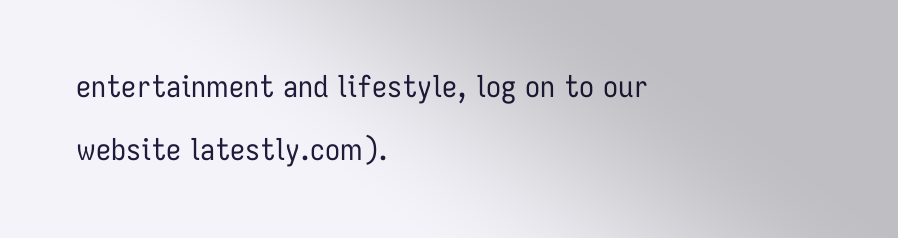entertainment and lifestyle, log on to our website latestly.com).